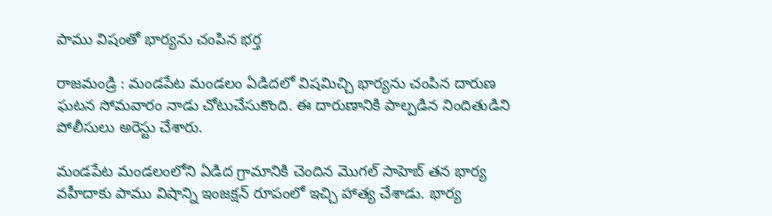పాము విషంతో భార్యను చంపిన భర్త

రాజమండ్రి : మండపేట మండలం ఏడిదలో విషమిచ్చి భార్యను చంపిన దారుణ ఘటన సోమవారం నాడు చోటుచేసుకొంది. ఈ దారుణానికి పాల్పడిన నిందితుడిని పోలీసులు అరెస్టు చేశారు.

మండపేట మండలంలోని ఏడిద గ్రామానికి చెందిన మొగల్ సాహెబ్ తన భార్య వహీదాకు పాము విషాన్ని ఇంజక్షన్ రూపంలో ఇచ్చి హాత్య చేశాడు. భార్య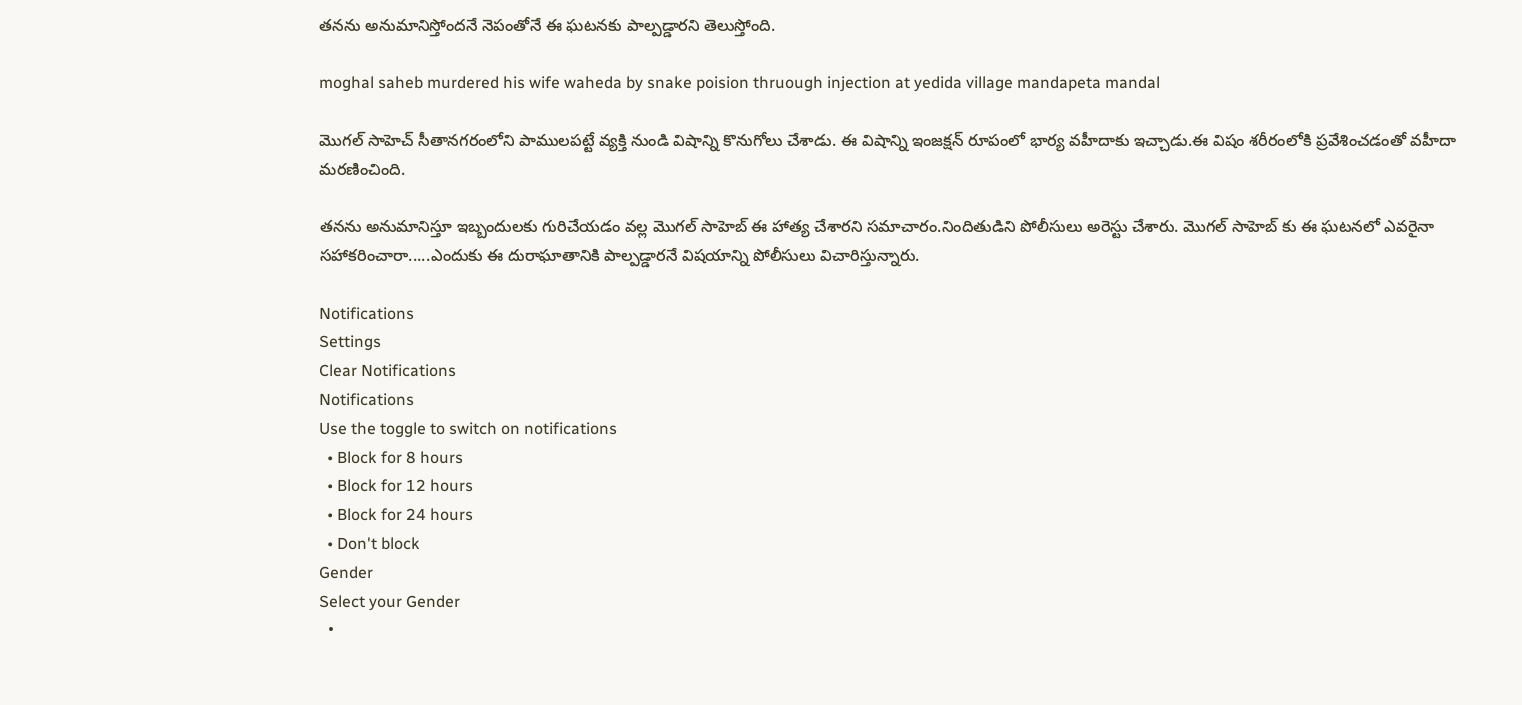తనను అనుమానిస్తోందనే నెపంతోనే ఈ ఘటనకు పాల్పడ్డారని తెలుస్తోంది.

moghal saheb murdered his wife waheda by snake poision thruough injection at yedida village mandapeta mandal

మొగల్ సాహెచ్ సీతానగరంలోని పాములపట్టే వ్యక్తి నుండి విషాన్ని కొనుగోలు చేశాడు. ఈ విషాన్ని ఇంజక్షన్ రూపంలో భార్య వహీదాకు ఇచ్చాడు.ఈ విషం శరీరంలోకి ప్రవేశించడంతో వహీదా మరణించింది.

తనను అనుమానిస్తూ ఇబ్బందులకు గురిచేయడం వల్ల మొగల్ సాహెబ్ ఈ హాత్య చేశారని సమాచారం.నిందితుడిని పోలీసులు అరెస్టు చేశారు. మొగల్ సాహెబ్ కు ఈ ఘటనలో ఎవరైనా సహాకరించారా.....ఎందుకు ఈ దురాఘాతానికి పాల్పడ్డారనే విషయాన్ని పోలీసులు విచారిస్తున్నారు.

Notifications
Settings
Clear Notifications
Notifications
Use the toggle to switch on notifications
  • Block for 8 hours
  • Block for 12 hours
  • Block for 24 hours
  • Don't block
Gender
Select your Gender
  •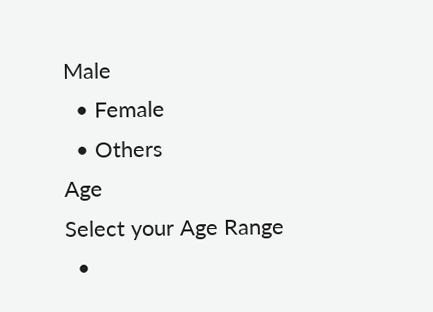Male
  • Female
  • Others
Age
Select your Age Range
  •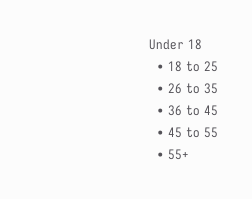Under 18
  • 18 to 25
  • 26 to 35
  • 36 to 45
  • 45 to 55
  • 55+